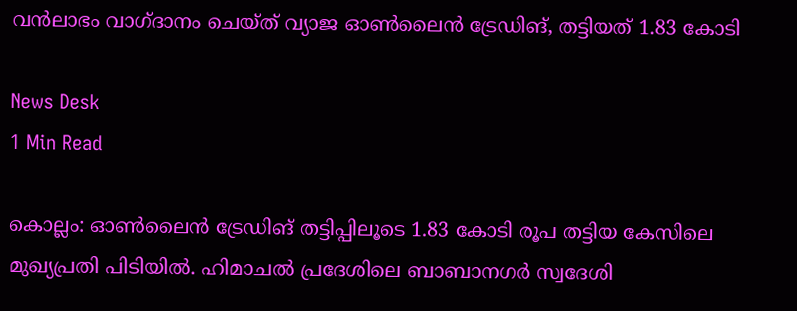വൻലാഭം വാഗ്ദാനം ചെയ്ത് വ്യാജ ഓൺലൈൻ ട്രേഡിങ്, തട്ടിയത് 1.83 കോടി

News Desk
1 Min Read

കൊല്ലം: ഓൺലൈൻ ട്രേഡിങ് തട്ടിപ്പിലൂടെ 1.83 കോടി രൂപ തട്ടിയ കേസിലെ മുഖ്യപ്രതി പിടിയിൽ. ഹിമാചൽ പ്രദേശിലെ ബാബാനഗർ സ്വദേശി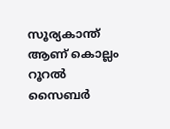സൂര്യകാന്ത് ആണ് കൊല്ലം റൂറൽ സൈബർ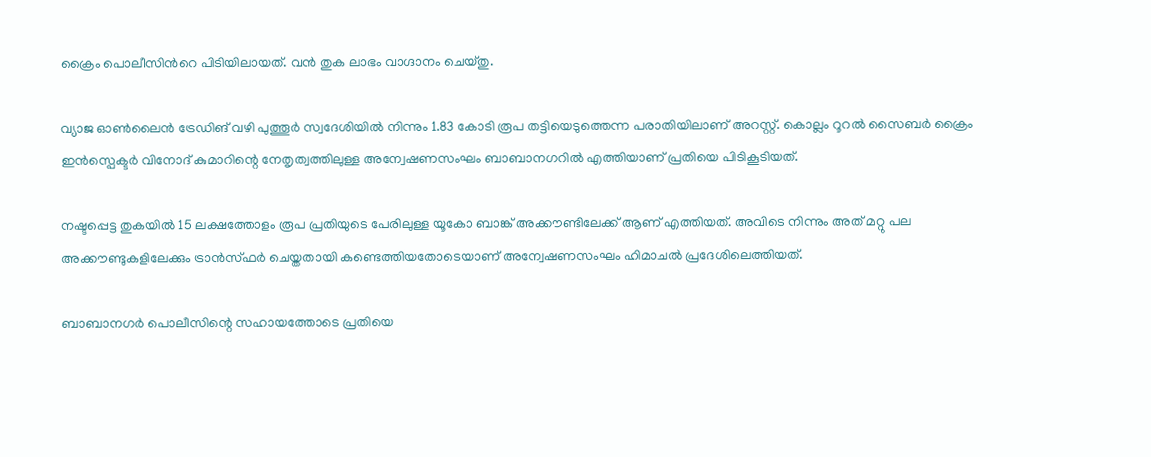ക്രൈം പൊലീസിന്‍റെ പിടിയിലായത്. വൻ തുക ലാഭം വാഗ്ദാനം ചെയ്തു.

വ്യാജ ഓൺലൈൻ ട്രേഡിങ് വഴി പുത്തൂർ സ്വദേശിയിൽ നിന്നും 1.83 കോടി രൂപ തട്ടിയെടുത്തെന്ന പരാതിയിലാണ് അറസ്റ്റ്. കൊല്ലം റൂറൽ സൈബർ ക്രൈം ഇൻസ്പെക്ടർ വിനോദ് കുമാറിന്റെ നേതൃത്വത്തിലുള്ള അന്വേഷണസംഘം ബാബാനഗറിൽ എത്തിയാണ് പ്രതിയെ പിടികൂടിയത്.

നഷ്ടപ്പെട്ട തുകയിൽ 15 ലക്ഷത്തോളം രൂപ പ്രതിയുടെ പേരിലുള്ള യൂകോ ബാങ്ക് അക്കൗണ്ടിലേക്ക് ആണ് എത്തിയത്. അവിടെ നിന്നും അത് മറ്റു പല അക്കൗണ്ടുകളിലേക്കും ട്രാൻസ്ഫർ ചെയ്തതായി കണ്ടെത്തിയതോടെയാണ് അന്വേഷണസംഘം ഹിമാചൽ പ്രദേശിലെത്തിയത്.

ബാബാനഗർ പൊലീസിന്റെ സഹായത്തോടെ പ്രതിയെ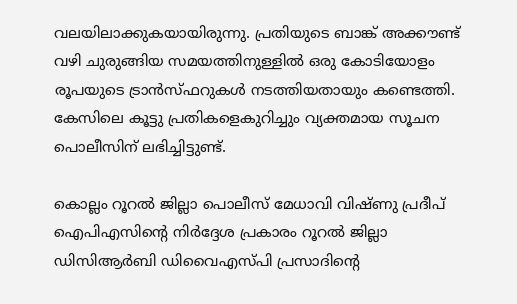വലയിലാക്കുകയായിരുന്നു. പ്രതിയുടെ ബാങ്ക് അക്കൗണ്ട് വഴി ചുരുങ്ങിയ സമയത്തിനുള്ളിൽ ഒരു കോടിയോളം രൂപയുടെ ട്രാൻസ്ഫറുകൾ നടത്തിയതായും കണ്ടെത്തി. കേസിലെ കൂട്ടു പ്രതികളെകുറിച്ചും വ്യക്തമായ സൂചന പൊലീസിന് ലഭിച്ചിട്ടുണ്ട്.

കൊല്ലം റൂറൽ ജില്ലാ പൊലീസ് മേധാവി വിഷ്ണു പ്രദീപ് ഐപിഎസിന്‍റെ നിർദ്ദേശ പ്രകാരം റൂറൽ ജില്ലാ ഡിസിആർബി ഡിവൈഎസ്പി പ്രസാദിന്‍റെ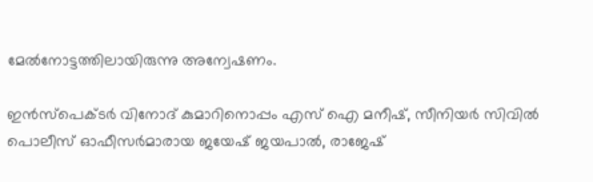മേൽനോട്ടത്തിലായിരുന്നു അന്വേഷണം.

ഇൻസ്പെക്ടർ വിനോദ് കുമാറിനൊപ്പം എസ് ഐ മനീഷ്, സീനിയർ സിവിൽ പൊലീസ് ഓഫീസർമാരായ ജയേഷ് ജയപാൽ, രാജേഷ്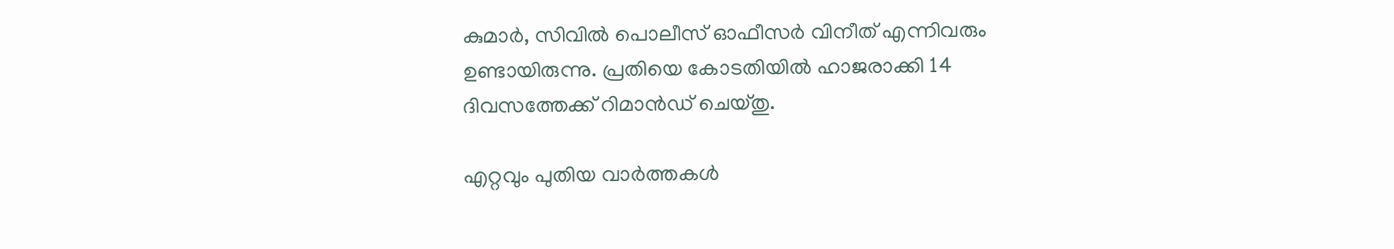കുമാർ, സിവിൽ പൊലീസ് ഓഫീസർ വിനീത് എന്നിവരും ഉണ്ടായിരുന്നു. പ്രതിയെ കോടതിയിൽ ഹാജരാക്കി 14 ദിവസത്തേക്ക് റിമാൻഡ് ചെയ്തു.

എറ്റവും പുതിയ വാർത്തകൾ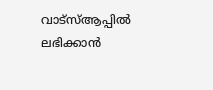വാട്സ്ആപ്പിൽ ലഭിക്കാൻ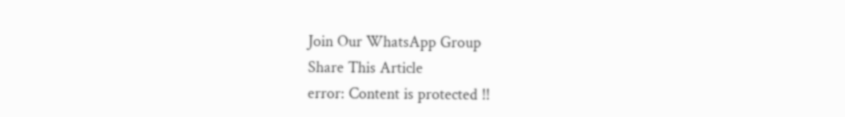Join Our WhatsApp Group
Share This Article
error: Content is protected !!